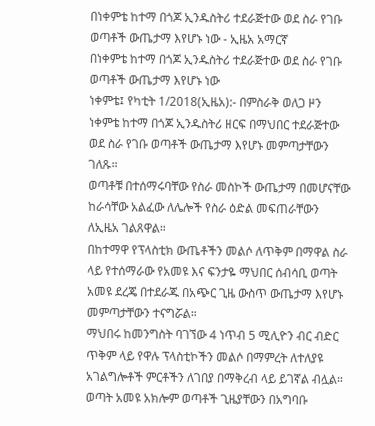በነቀምቴ ከተማ በጎጆ ኢንዱስትሪ ተደራጅተው ወደ ስራ የገቡ ወጣቶች ውጤታማ እየሆኑ ነው - ኢዜአ አማርኛ
በነቀምቴ ከተማ በጎጆ ኢንዱስትሪ ተደራጅተው ወደ ስራ የገቡ ወጣቶች ውጤታማ እየሆኑ ነው
ነቀምቴ፤ የካቲት 1/2018(ኢዜአ):- በምስራቅ ወለጋ ዞን ነቀምቴ ከተማ በጎጆ ኢንዱስትሪ ዘርፍ በማህበር ተደራጅተው ወደ ስራ የገቡ ወጣቶች ውጤታማ እየሆኑ መምጣታቸውን ገለጹ።
ወጣቶቹ በተሰማሩባቸው የስራ መስኮች ውጤታማ በመሆናቸው ከራሳቸው አልፈው ለሌሎች የስራ ዕድል መፍጠራቸውን ለኢዜአ ገልጸዋል።
በከተማዋ የፕላስቲክ ውጤቶችን መልሶ ለጥቅም በማዋል ስራ ላይ የተሰማራው የአመዩ እና ፍንታዬ ማህበር ሰብሳቢ ወጣት አመዩ ደረጄ በተደራጁ በአጭር ጊዜ ውስጥ ውጤታማ እየሆኑ መምጣታቸውን ተናግሯል።
ማህበሩ ከመንግስት ባገኘው 4 ነጥብ 5 ሚሊዮን ብር ብድር ጥቅም ላይ የዋሉ ፕላስቲኮችን መልሶ በማምረት ለተለያዩ አገልግሎቶች ምርቶችን ለገበያ በማቅረብ ላይ ይገኛል ብሏል።
ወጣት አመዩ አክሎም ወጣቶች ጊዜያቸውን በአግባቡ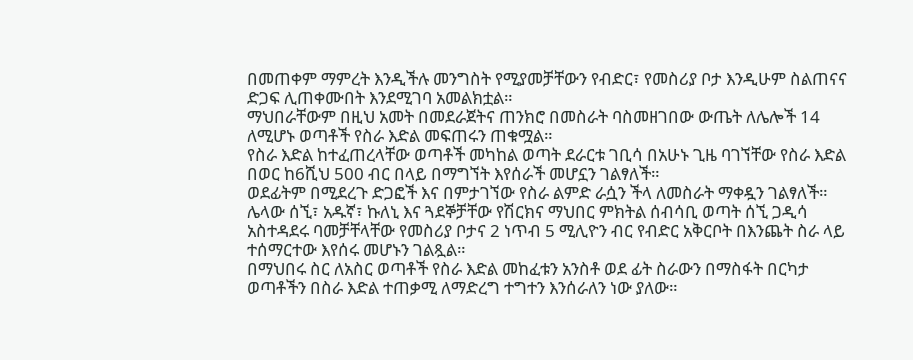በመጠቀም ማምረት እንዲችሉ መንግስት የሚያመቻቸውን የብድር፣ የመስሪያ ቦታ እንዲሁም ስልጠናና ድጋፍ ሊጠቀሙበት እንደሚገባ አመልክቷል።
ማህበራቸውም በዚህ አመት በመደራጀትና ጠንክሮ በመስራት ባስመዘገበው ውጤት ለሌሎች 14 ለሚሆኑ ወጣቶች የስራ እድል መፍጠሩን ጠቁሟል።
የስራ እድል ከተፈጠረላቸው ወጣቶች መካከል ወጣት ደራርቱ ገቢሳ በአሁኑ ጊዜ ባገኘቸው የስራ እድል በወር ከ6ሺህ 500 ብር በላይ በማግኘት እየሰራች መሆኗን ገልፃለች።
ወደፊትም በሚደረጉ ድጋፎች እና በምታገኘው የስራ ልምድ ራሷን ችላ ለመስራት ማቀዷን ገልፃለች።
ሌላው ሰኚ፣ አዱኛ፣ ኩለኒ እና ጓደኞቻቸው የሽርክና ማህበር ምክትል ሰብሳቢ ወጣት ሰኚ ጋዲሳ አስተዳደሩ ባመቻቸላቸው የመስሪያ ቦታና 2 ነጥብ 5 ሚሊዮን ብር የብድር አቅርቦት በእንጨት ስራ ላይ ተሰማርተው እየሰሩ መሆኑን ገልጿል።
በማህበሩ ስር ለአስር ወጣቶች የስራ እድል መከፈቱን አንስቶ ወደ ፊት ስራውን በማስፋት በርካታ ወጣቶችን በስራ እድል ተጠቃሚ ለማድረግ ተግተን እንሰራለን ነው ያለው።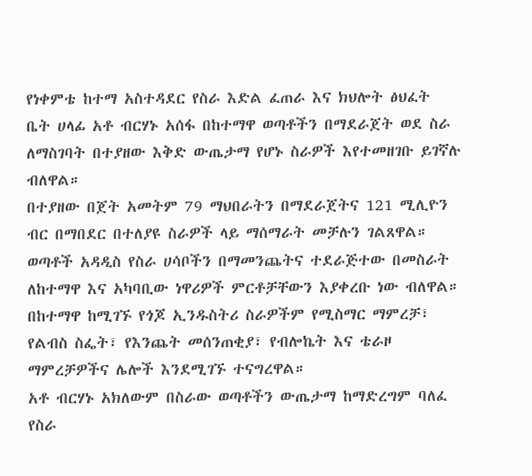የነቀምቴ ከተማ አስተዳደር የስራ እድል ፈጠራ እና ክህሎት ፅህፈት ቤት ሀላፊ አቶ ብርሃኑ አሰፋ በከተማዋ ወጣቶችን በማደራጀት ወደ ስራ ለማስገባት በተያዘው እቅድ ውጤታማ የሆኑ ስራዎች እየተመዘገቡ ይገኛሉ ብለዋል።
በተያዘው በጀት አመትም 79 ማህበራትን በማደራጀትና 121 ሚሊዮን ብር በማበደር በተለያዩ ስራዎች ላይ ማሰማራት መቻሉን ገልጸዋል።
ወጣቶች አዳዲስ የስራ ሀሳቦችን በማመንጨትና ተደራጅተው በመስራት ለከተማዋ እና አካባቢው ነዋሪዎች ምርቶቻቸውን እያቀረቡ ነው ብለዋል።
በከተማዋ ከሚገኙ የጎጆ ኢንዱስትሪ ስራዎችም የሚስማር ማምረቻ፣ የልብስ ስፌት፣ የእንጨት መሰንጠቂያ፣ የብሎኬት እና ቴራዞ ማምረቻዎችና ሌሎች እንደሚገኙ ተናግረዋል።
አቶ ብርሃኑ አክለውም በስራው ወጣቶችን ውጤታማ ከማድረግም ባለፈ የስራ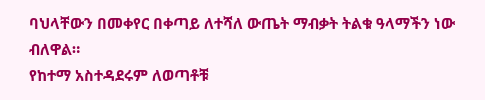ባህላቸውን በመቀየር በቀጣይ ለተሻለ ውጤት ማብቃት ትልቁ ዓላማችን ነው ብለዋል።
የከተማ አስተዳደሩም ለወጣቶቹ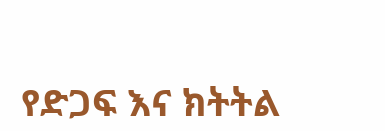የድጋፍ እና ክትትል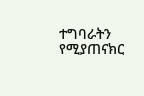ተግባራትን የሚያጠናክር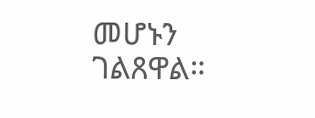መሆኑን ገልጸዋል።